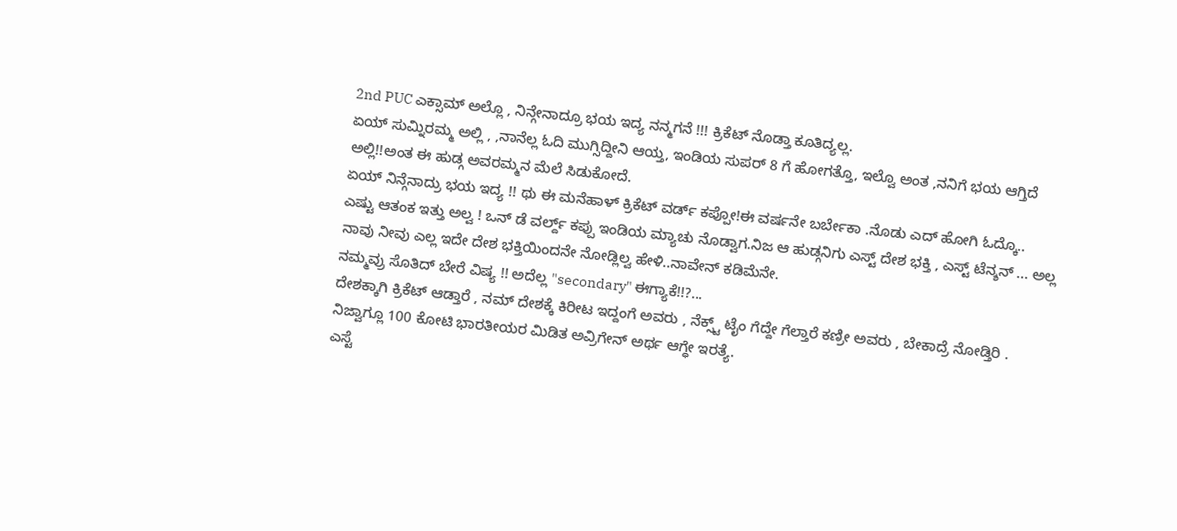2nd PUC ಎಕ್ಸಾಮ್ ಅಲ್ಲೊ , ನಿನ್ಗೇನಾದ್ರೂ ಭಯ ಇದ್ಯ ನನ್ಮಗನೆ !!! ಕ್ರಿಕೆಟ್ ನೊಡ್ತಾ ಕೂತಿದ್ಯಲ್ಲ.
ಏಯ್ ಸುಮ್ನಿರಮ್ಮ ಅಲ್ಲಿ , ,ನಾನೆಲ್ಲ ಓದಿ ಮುಗ್ಸಿದ್ದೀನಿ ಆಯ್ತ, ಇಂಡಿಯ ಸುಪರ್ 8 ಗೆ ಹೋಗತ್ತೊ, ಇಲ್ವೊ ಅಂತ ,ನನಿಗೆ ಭಯ ಆಗ್ತಿದೆ ಅಲ್ಲಿ!!ಅಂತ ಈ ಹುಡ್ಗ ಅವರಮ್ಮನ ಮೆಲೆ ಸಿಡುಕೋದೆ.
ಏಯ್ ನಿನ್ಗೆನಾದ್ರು ಭಯ ಇದ್ಯ !! ಥು ಈ ಮನೆಹಾಳ್ ಕ್ರಿಕೆಟ್ ವರ್ಡ್ ಕಪ್ಪೋ!ಈ ವರ್ಷನೇ ಬರ್ಬೇಕಾ .ನೊಡು ಎದ್ ಹೋಗಿ ಓದ್ಕೊ..
ಎಷ್ಟು ಆತಂಕ ಇತ್ತು ಅಲ್ವ ! ಒನ್ ಡೆ ವರ್ಲ್ದ್ ಕಪ್ಪು ಇಂಡಿಯ ಮ್ಯಾಚು ನೊಡ್ವಾಗ.ನಿಜ ಆ ಹುಡ್ಗನಿಗು ಎಸ್ಟ್ ದೇಶ ಭಕ್ತಿ , ಎಸ್ಟ್ ಟೆನ್ಶನ್ ... ಅಲ್ಲ ನಾವು ನೀವು ಎಲ್ಲ ಇದೇ ದೇಶ ಭಕ್ತಿಯಿಂದನೇ ನೋಡ್ಲಿಲ್ವ ಹೇಳಿ..ನಾವೇನ್ ಕಡಿಮೆನೇ.
ನಮ್ಮವ್ರು ಸೊತಿದ್ ಬೇರೆ ವಿಷ್ಯ !! ಅದೆಲ್ಲ "secondary" ಈಗ್ಯಾಕೆ!!?...
ದೇಶಕ್ಕಾಗಿ ಕ್ರಿಕೆಟ್ ಆಡ್ತಾರೆ , ನಮ್ ದೇಶಕ್ಕೆ ಕಿರೀಟ ಇದ್ದಂಗೆ ಅವರು , ನೆಕ್ಸ್ಟ್ ಟೈಂ ಗೆದ್ದೇ ಗೆಲ್ತಾರೆ ಕಣ್ರೀ ಅವರು , ಬೇಕಾದ್ರೆ ನೋಡ್ತಿರಿ . ನಿಜ್ವಾಗ್ಲೂ 100 ಕೋಟಿ ಭಾರತೀಯರ ಮಿಡಿತ ಅವ್ರಿಗೇನ್ ಅರ್ಥ ಆಗ್ಧೇ ಇರತ್ಯೆ.
ಎಸ್ಟೆ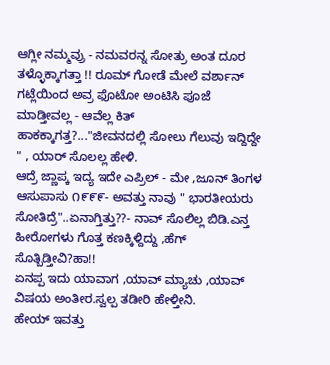ಆಗ್ಲೀ ನಮ್ಮವ್ರು - ನಮವರನ್ನ ಸೋತ್ರು ಅಂತ ದೂರ ತಳ್ಳೊಕ್ಕಾಗತ್ತಾ !! ರೂಮ್ ಗೋಡೆ ಮೇಲೆ ವರ್ಶಾನ್ ಗಟ್ಲೆಯಿಂದ ಅವ್ರ ಫೊಟೋ ಅಂಟಿಸಿ ಪೂಜೆ ಮಾಡ್ತೀವಲ್ಲ - ಆವೆಲ್ಲ ಕಿತ್ ಹಾಕಕ್ಕಾಗತ್ತ?..."ಜೀವನದಲ್ಲಿ ಸೋಲು ಗೆಲುವು ಇದ್ದಿದ್ದೇ " , ಯಾರ್ ಸೊಲಲ್ಲ ಹೇಳಿ.
ಆದ್ರೆ ಜ್ಣಾಪ್ಕ ಇದ್ಯ ಇದೇ ಎಪ್ರಿಲ್ - ಮೇ ,ಜೂನ್ ತಿಂಗಳ ಆಸುಪಾಸು ೧೯೯೯- ಅವತ್ತು ನಾವು " ಭಾರತೀಯರು ಸೋತಿದ್ರೆ"..ಏನಾಗ್ತಿತ್ತು??- ನಾವ್ ಸೊಲಿಲ್ಲ ಬಿಡಿ.ಎನ್ತ ಹೀರೋಗಳು ಗೊತ್ತ ಕಣಕ್ಕಿಳ್ದಿದ್ದು ,ಹೆಗ್ ಸೊತ್ಬಿಡ್ತೀವಿ?ಹಾ!!
ಏನಪ್ಪ ಇದು ಯಾವಾಗ ,ಯಾವ್ ಮ್ಯಾಚು ,ಯಾವ್ ವಿಷಯ ಅಂತೀರ.ಸ್ವಲ್ಪ ತಡೀರಿ ಹೇಳ್ತೀನಿ.
ಹೇಯ್ ಇವತ್ತು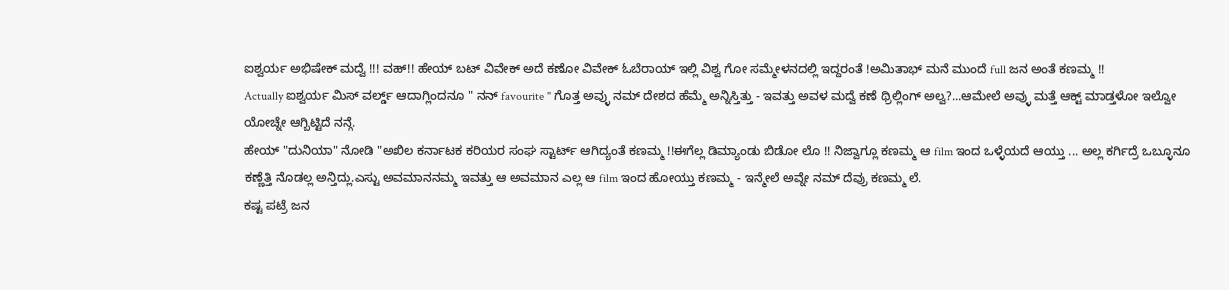ಐಶ್ವರ್ಯ ಅಭಿಷೇಕ್ ಮದ್ವೆ !!! ವಹ್!! ಹೇಯ್ ಬಟ್ ವಿವೇಕ್ ಅದೆ ಕಣೋ ವಿವೇಕ್ ಓಬೆರಾಯ್ ಇಲ್ಲಿ ವಿಶ್ವ ಗೋ ಸಮ್ಮೇಳನದಲ್ಲಿ ಇದ್ದರಂತೆ !ಅಮಿತಾಭ್ ಮನೆ ಮುಂದೆ full ಜನ ಅಂತೆ ಕಣಮ್ಮ !!
Actually ಐಶ್ವರ್ಯ ಮಿಸ್ ವರ್ಲ್ಡ್ ಆದಾಗ್ಲಿಂದನೂ " ನನ್ favourite " ಗೊತ್ತ ಅವ್ಳು ನಮ್ ದೇಶದ ಹೆಮ್ಮೆ ಅನ್ನಿಸ್ತಿತ್ತು - ಇವತ್ತು ಅವಳ ಮದ್ವೆ ಕಣೆ ಥ್ರಿಲ್ಲಿಂಗ್ ಅಲ್ವ?...ಆಮೇಲೆ ಅವ್ಳು ಮತ್ತೆ ಆಕ್ಟ್ ಮಾಡ್ತಳೋ ಇಲ್ವೋ ಯೋಚ್ನೇ ಆಗ್ಬಿಟ್ಟಿದೆ ನನ್ಗೆ.
ಹೇಯ್ "ದುನಿಯಾ" ನೋಡಿ "ಅಖಿಲ ಕರ್ನಾಟಕ ಕರಿಯರ ಸಂಘ ಸ್ಟಾರ್ಟ್ ಆಗಿದ್ಯಂತೆ ಕಣಮ್ಮ !!ಈಗೆಲ್ಲ ಡಿಮ್ಯಾಂಡು ಬಿಡೋ ಲೊ !! ನಿಜ್ವಾಗ್ಲೂ ಕಣಮ್ಮ ಆ film ಇಂದ ಒಳ್ಳೆಯದೆ ಆಯ್ತು ... ಅಲ್ಲ ಕರ್ಗಿದ್ರೆ ಒಬ್ಳೂನೂ ಕಣ್ಣೆತ್ತಿ ನೊಡಲ್ಲ ಅನ್ತಿದ್ಲು.ಎಸ್ಟು ಅವಮಾನನಮ್ಮ ಇವತ್ತು ಆ ಅವಮಾನ ಎಲ್ಲ ಆ film ಇಂದ ಹೋಯ್ತು ಕಣಮ್ಮ - ಇನ್ಮೇಲೆ ಅವ್ನೇ ನಮ್ ದೆವ್ರು ಕಣಮ್ಮ ಲೆ.
ಕಷ್ಟ ಪಟ್ರೆ ಜನ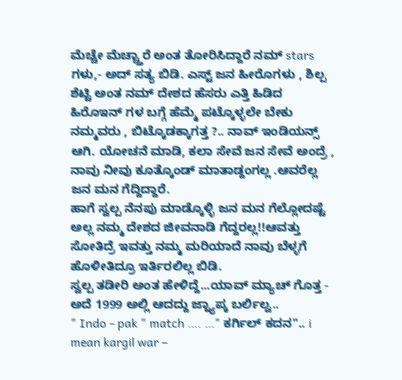ಮೆಚ್ಚೇ ಮೆಚ್ಚ್ತಾರೆ ಅಂತ ತೋರಿಸಿದ್ದಾರೆ ನಮ್ stars ಗಳು,- ಅದ್ ಸತ್ಯ ಬಿಡಿ. ಎಸ್ಟ್ ಜನ ಹೀರೊಗಳು , ಶಿಲ್ಪ ಶೆಟ್ಟಿ ಅಂತ ನಮ್ ದೇಶದ ಹೆಸರು ಎತ್ತಿ ಹಿಡಿದ ಹಿರೊಇನ್ ಗಳ ಬಗ್ಗೆ ಹೆಮ್ಮೆ ಪಟ್ಕೊಳ್ಳಲೇ ಬೇಕು ನಮ್ಮವರು , ಬಿಟ್ಕೊಡಕ್ಕಾಗತ್ತ ?.. ನಾವ್ ಇಂಡಿಯನ್ಸ್ ಆಗಿ. ಯೋಚನೆ ಮಾಡಿ, ಕಲಾ ಸೇವೆ ಜನ ಸೇವೆ ಅಂದ್ರೆ , ನಾವು ನೀವು ಕೂತ್ಕೊಂಡ್ ಮಾತಾಡ್ದಂಗಲ್ಲ .ಆವರೆಲ್ಲ ಜನ ಮನ ಗೆದ್ದಿದ್ದಾರೆ.
ಹಾಗೆ ಸ್ವಲ್ಪ ನೆನಪು ಮಾಡ್ಕೊಳ್ಳಿ ಜನ ಮನ ಗೆಲ್ಲೋದಷ್ಟೆ ಅಲ್ಲ ನಮ್ಮ ದೇಶದ ಜೀವನಾಡಿ ಗೆದ್ದರಲ್ಲ!!ಆವತ್ತು ಸೋತಿದ್ರೆ ಇವತ್ತು ನಮ್ಮ ಮರಿಯಾದೆ ನಾವು ಬೆಳ್ಳಗೆ ಹೊಳೀತಿದ್ರೂ ಇರ್ತಿರಲಿಲ್ಲ ಬಿಡಿ.
ಸ್ವಲ್ಪ ತಡೀರಿ ಅಂತ ಹೇಳಿದ್ದೆ...ಯಾವ್ ಮ್ಯಾಚ್ ಗೊತ್ತ - ಅದೆ 1999 ಅಲ್ಲಿ ಆದದ್ದು ಜ್ನ್ಯಾಪ್ಕ ಬರ್ಲಿಲ್ವ..
" Indo - pak " match …. …" ಕರ್ಗಿಲ್ ಕದನ".. i mean kargil war –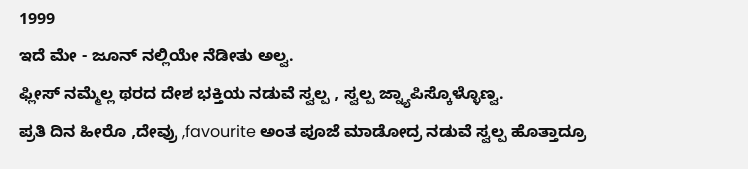1999
ಇದೆ ಮೇ - ಜೂನ್ ನಲ್ಲಿಯೇ ನೆಡೀತು ಅಲ್ವ.
ಫ್ಲೀಸ್ ನಮ್ಮೆಲ್ಲ ಥರದ ದೇಶ ಭಕ್ತಿಯ ನಡುವೆ ಸ್ವಲ್ಪ , ಸ್ವಲ್ಪ ಜ್ನ್ಯಾಪಿಸ್ಕೊಳ್ಳೊಣ್ವ.
ಪ್ರತಿ ದಿನ ಹೀರೊ ,ದೇವ್ರು ,favourite ಅಂತ ಪೂಜೆ ಮಾಡೋದ್ರ ನಡುವೆ ಸ್ವಲ್ಪ ಹೊತ್ತಾದ್ರೂ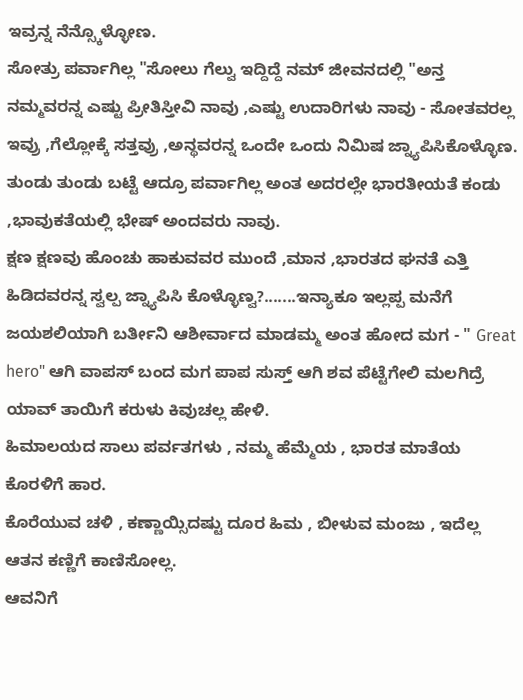ಇವ್ರನ್ನ ನೆನ್ಸ್ಕೊಳ್ಳೋಣ.
ಸೋತ್ರು ಪರ್ವಾಗಿಲ್ಲ "ಸೋಲು ಗೆಲ್ವು ಇದ್ದಿದ್ದೆ ನಮ್ ಜೀವನದಲ್ಲಿ "ಅನ್ತ ನಮ್ಮವರನ್ನ ಎಷ್ಟು ಪ್ರೀತಿಸ್ತೀವಿ ನಾವು ,ಎಷ್ಟು ಉದಾರಿಗಳು ನಾವು - ಸೋತವರಲ್ಲ ಇವ್ರು ,ಗೆಲ್ಲೋಕ್ಕೆ ಸತ್ತವ್ರು ,ಅನ್ಥವರನ್ನ ಒಂದೇ ಒಂದು ನಿಮಿಷ ಜ್ನ್ಯಾಪಿಸಿಕೊಳ್ಳೊಣ.
ತುಂಡು ತುಂಡು ಬಟ್ಟೆ ಆದ್ರೂ ಪರ್ವಾಗಿಲ್ಲ ಅಂತ ಅದರಲ್ಲೇ ಭಾರತೀಯತೆ ಕಂಡು ,ಭಾವುಕತೆಯಲ್ಲಿ ಭೇಷ್ ಅಂದವರು ನಾವು.
ಕ್ಷಣ ಕ್ಷಣವು ಹೊಂಚು ಹಾಕುವವರ ಮುಂದೆ ,ಮಾನ ,ಭಾರತದ ಘನತೆ ಎತ್ತಿ ಹಿಡಿದವರನ್ನ ಸ್ವಲ್ಪ ಜ್ನ್ಯಾಪಿಸಿ ಕೊಳ್ಳೊಣ್ವ?.......ಇನ್ಯಾಕೂ ಇಲ್ಲಪ್ಪ ಮನೆಗೆ ಜಯಶಲಿಯಾಗಿ ಬರ್ತೀನಿ ಆಶೀರ್ವಾದ ಮಾಡಮ್ಮ ಅಂತ ಹೋದ ಮಗ - " Great hero" ಆಗಿ ವಾಪಸ್ ಬಂದ ಮಗ ಪಾಪ ಸುಸ್ತ್ ಆಗಿ ಶವ ಪೆಟ್ಟೆಗೇಲಿ ಮಲಗಿದ್ರೆ ಯಾವ್ ತಾಯಿಗೆ ಕರುಳು ಕಿವುಚಲ್ಲ ಹೇಳಿ.
ಹಿಮಾಲಯದ ಸಾಲು ಪರ್ವತಗಳು , ನಮ್ಮ ಹೆಮ್ಮೆಯ , ಭಾರತ ಮಾತೆಯ ಕೊರಳಿಗೆ ಹಾರ.
ಕೊರೆಯುವ ಚಳಿ , ಕಣ್ಣಾಯ್ಸಿದಷ್ಟು ದೂರ ಹಿಮ , ಬೀಳುವ ಮಂಜು , ಇದೆಲ್ಲ ಆತನ ಕಣ್ಣಿಗೆ ಕಾಣಿಸೋಲ್ಲ.
ಆವನಿಗೆ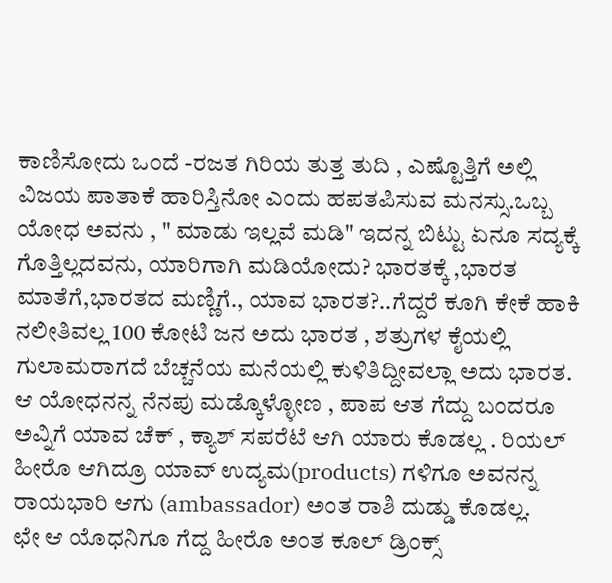ಕಾಣಿಸೋದು ಒಂದೆ -ರಜತ ಗಿರಿಯ ತುತ್ತ ತುದಿ , ಎಷ್ಟೊತ್ತಿಗೆ ಅಲ್ಲಿ ವಿಜಯ ಪಾತಾಕೆ ಹಾರಿಸ್ತಿನೋ ಎಂದು ಹಪತಪಿಸುವ ಮನಸ್ಸು.ಒಬ್ಬ ಯೋಧ ಅವನು , " ಮಾಡು ಇಲ್ಲವೆ ಮಡಿ" ಇದನ್ನ ಬಿಟ್ಟು ಏನೂ ಸದ್ಯಕ್ಕೆ ಗೊತ್ತಿಲ್ಲದವನು, ಯಾರಿಗಾಗಿ ಮಡಿಯೋದು? ಭಾರತಕ್ಕೆ ,ಭಾರತ ಮಾತೆಗೆ,ಭಾರತದ ಮಣ್ಣಿಗೆ., ಯಾವ ಭಾರತ?..ಗೆದ್ದರೆ ಕೂಗಿ ಕೇಕೆ ಹಾಕಿ ನಲೀತಿವಲ್ಲ 100 ಕೋಟಿ ಜನ ಅದು ಭಾರತ , ಶತ್ರುಗಳ ಕೈಯಲ್ಲಿ ಗುಲಾಮರಾಗದೆ ಬೆಚ್ಚನೆಯ ಮನೆಯಲ್ಲಿ ಕುಳಿತಿದ್ದೀವಲ್ಲಾ ಅದು ಭಾರತ.
ಆ ಯೋಧನನ್ನ ನೆನಪು ಮಡ್ಕೊಳ್ಳೋಣ , ಪಾಪ ಆತ ಗೆದ್ದು ಬಂದರೂ ಅವ್ನಿಗೆ ಯಾವ ಚೆಕ್ , ಕ್ಯಾಶ್ ಸಪರೆಟೆ ಆಗಿ ಯಾರು ಕೊಡಲ್ಲ . ರಿಯಲ್ ಹೀರೊ ಆಗಿದ್ರೂ ಯಾವ್ ಉದ್ಯಮ(products) ಗಳಿಗೂ ಅವನನ್ನ ರಾಯಭಾರಿ ಆಗು (ambassador) ಅಂತ ರಾಶಿ ದುಡ್ಡು ಕೊಡಲ್ಲ.
ಛೇ ಆ ಯೊಧನಿಗೂ ಗೆದ್ದ ಹೀರೊ ಅಂತ ಕೂಲ್ ಡ್ರಿಂಕ್ಸ್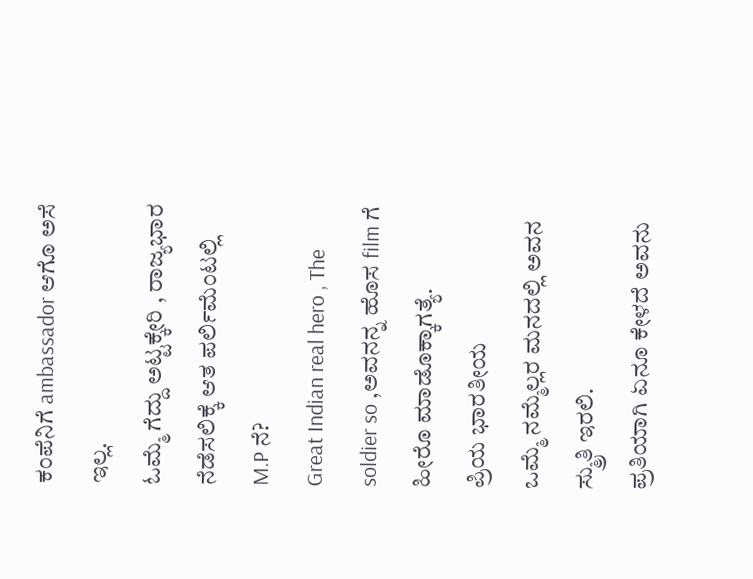ಕಂಪೆನಿಗೆ ambassador ಆಗೊ ಅಸೆ ಇಲ್ಲ.
ಓಮ್ಮೆ ಗೆದ್ದು ಅಟ್ಟಕ್ಕೇರಿ , ರಾಜ್ಯಭಾರ ನೆಡೆಸಲಿಕ್ಕೆ ಆತ ಪರ್ಲಿಮೆಂಟಲ್ಲಿ M.P ನೆ?
Great Indian real hero , The soldier so ,ಅವನನ್ನ ಹೊಸ film ಗೆ ಹೀರೊ ಮಾಡೊಕ್ಕಾಗತ್ಯೆ.
ಪ್ರಿಯ ಭಾರತೀಯ
ಒಮ್ಮೆ ನಮ್ಮೆಲ್ಲರ ಮನದಲ್ಲಿ ಅವನ ಸ್ಮ್ರುತಿ ಇರಲಿ.
ಪ್ರತಿಯಾಗಿ ಏನೂ ಕೇಳದೆ ಅವನು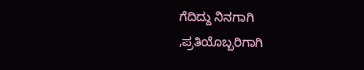ಗೆದಿದ್ದು ನಿನಗಾಗಿ ,ಪ್ರತಿಯೊಬ್ಬರಿಗಾಗಿ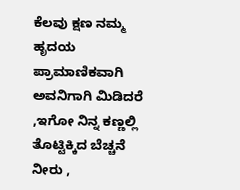ಕೆಲವು ಕ್ಷಣ ನಮ್ಮ ಹೃದಯ ಪ್ರಾಮಾಣಿಕವಾಗಿ ಅವನಿಗಾಗಿ ಮಿಡಿದರೆ ,ಇಗೋ ನಿನ್ನ ಕಣ್ಣಲ್ಲಿ ತೊಟ್ಟಿಕ್ಕಿದ ಬೆಚ್ಚನೆ ನೀರು ,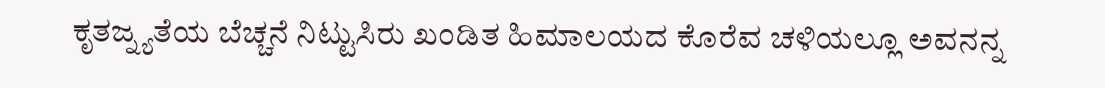ಕೃತಜ್ನ್ಯತೆಯ ಬೆಚ್ಚನೆ ನಿಟ್ಟುಸಿರು ಖಂಡಿತ ಹಿಮಾಲಯದ ಕೊರೆವ ಚಳಿಯಲ್ಲೂ ಅವನನ್ನ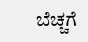ಬೆಚ್ಚಗೆ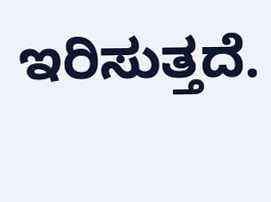ಇರಿಸುತ್ತದೆ.